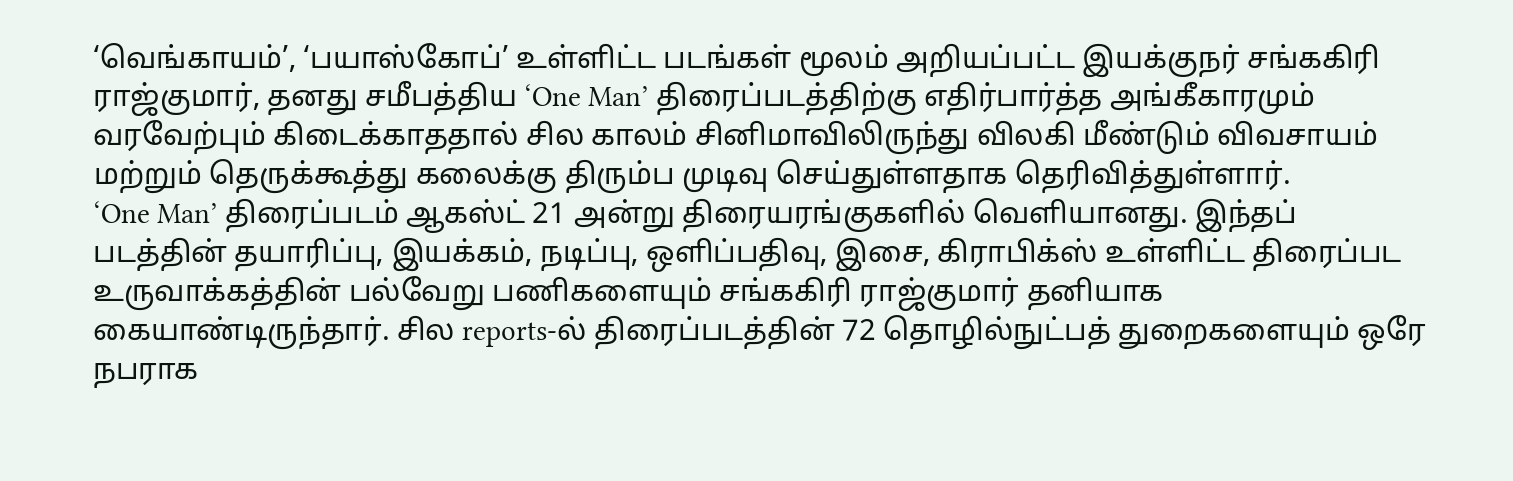‘வெங்காயம்’, ‘பயாஸ்கோப்’ உள்ளிட்ட படங்கள் மூலம் அறியப்பட்ட இயக்குநர் சங்ககிரி ராஜ்குமார், தனது சமீபத்திய ‘One Man’ திரைப்படத்திற்கு எதிர்பார்த்த அங்கீகாரமும் வரவேற்பும் கிடைக்காததால் சில காலம் சினிமாவிலிருந்து விலகி மீண்டும் விவசாயம் மற்றும் தெருக்கூத்து கலைக்கு திரும்ப முடிவு செய்துள்ளதாக தெரிவித்துள்ளார்.
‘One Man’ திரைப்படம் ஆகஸ்ட் 21 அன்று திரையரங்குகளில் வெளியானது. இந்தப் படத்தின் தயாரிப்பு, இயக்கம், நடிப்பு, ஒளிப்பதிவு, இசை, கிராபிக்ஸ் உள்ளிட்ட திரைப்பட உருவாக்கத்தின் பல்வேறு பணிகளையும் சங்ககிரி ராஜ்குமார் தனியாக கையாண்டிருந்தார். சில reports-ல் திரைப்படத்தின் 72 தொழில்நுட்பத் துறைகளையும் ஒரே நபராக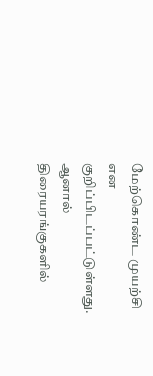மேற்கொண்ட முயற்சி என குறிப்பிடப்பட்டுள்ளது.
ஆனால் திரையரங்குகளில்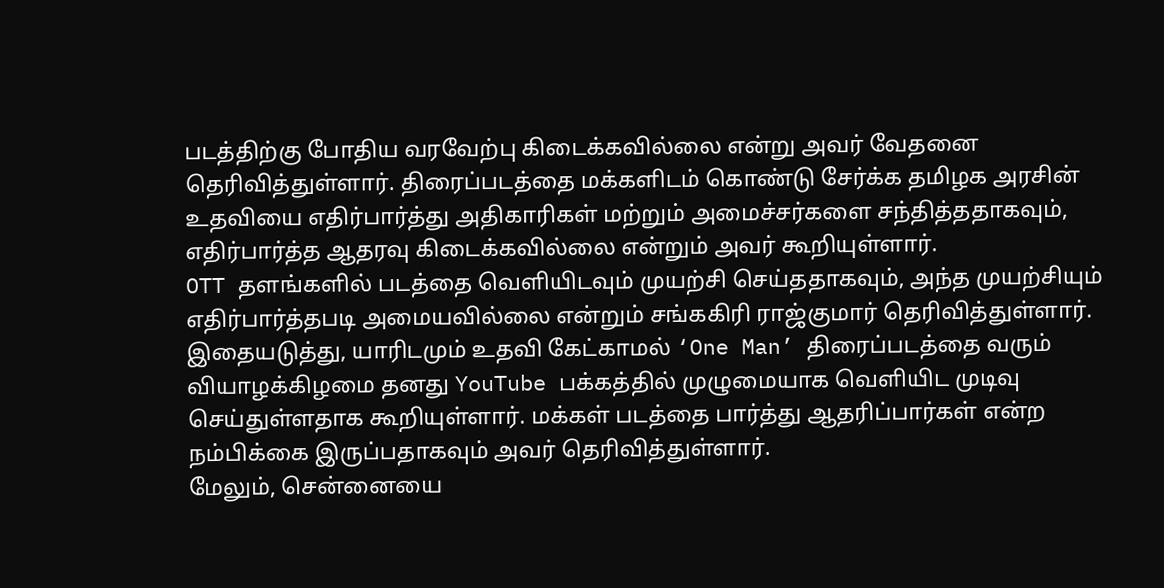படத்திற்கு போதிய வரவேற்பு கிடைக்கவில்லை என்று அவர் வேதனை தெரிவித்துள்ளார். திரைப்படத்தை மக்களிடம் கொண்டு சேர்க்க தமிழக அரசின் உதவியை எதிர்பார்த்து அதிகாரிகள் மற்றும் அமைச்சர்களை சந்தித்ததாகவும், எதிர்பார்த்த ஆதரவு கிடைக்கவில்லை என்றும் அவர் கூறியுள்ளார்.
OTT தளங்களில் படத்தை வெளியிடவும் முயற்சி செய்ததாகவும், அந்த முயற்சியும் எதிர்பார்த்தபடி அமையவில்லை என்றும் சங்ககிரி ராஜ்குமார் தெரிவித்துள்ளார்.
இதையடுத்து, யாரிடமும் உதவி கேட்காமல் ‘One Man’ திரைப்படத்தை வரும் வியாழக்கிழமை தனது YouTube பக்கத்தில் முழுமையாக வெளியிட முடிவு செய்துள்ளதாக கூறியுள்ளார். மக்கள் படத்தை பார்த்து ஆதரிப்பார்கள் என்ற நம்பிக்கை இருப்பதாகவும் அவர் தெரிவித்துள்ளார்.
மேலும், சென்னையை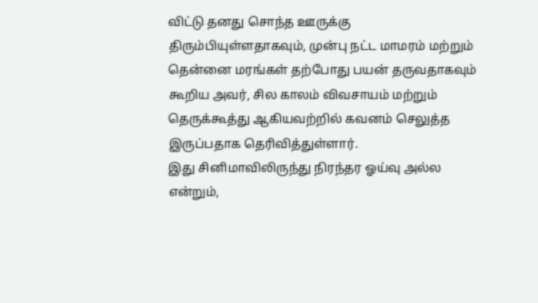விட்டு தனது சொந்த ஊருக்கு திரும்பியுள்ளதாகவும், முன்பு நட்ட மாமரம் மற்றும் தென்னை மரங்கள் தற்போது பயன் தருவதாகவும் கூறிய அவர், சில காலம் விவசாயம் மற்றும் தெருக்கூத்து ஆகியவற்றில் கவனம் செலுத்த இருப்பதாக தெரிவித்துள்ளார்.
இது சினிமாவிலிருந்து நிரந்தர ஓய்வு அல்ல என்றும்,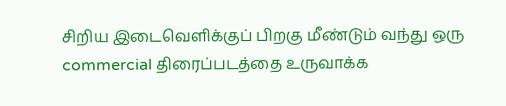சிறிய இடைவெளிக்குப் பிறகு மீண்டும் வந்து ஒரு commercial திரைப்படத்தை உருவாக்க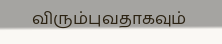விரும்புவதாகவும்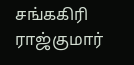சங்ககிரி ராஜ்குமார்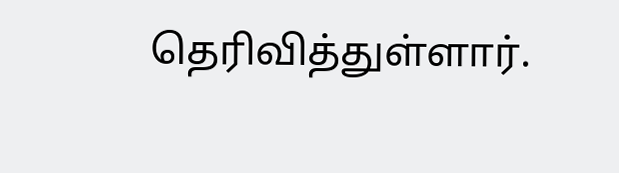தெரிவித்துள்ளார்.